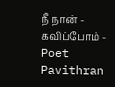நீ நான் - கவிப்போம் - Poet Pavithran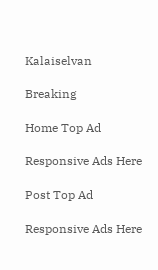Kalaiselvan

Breaking

Home Top Ad

Responsive Ads Here

Post Top Ad

Responsive Ads Here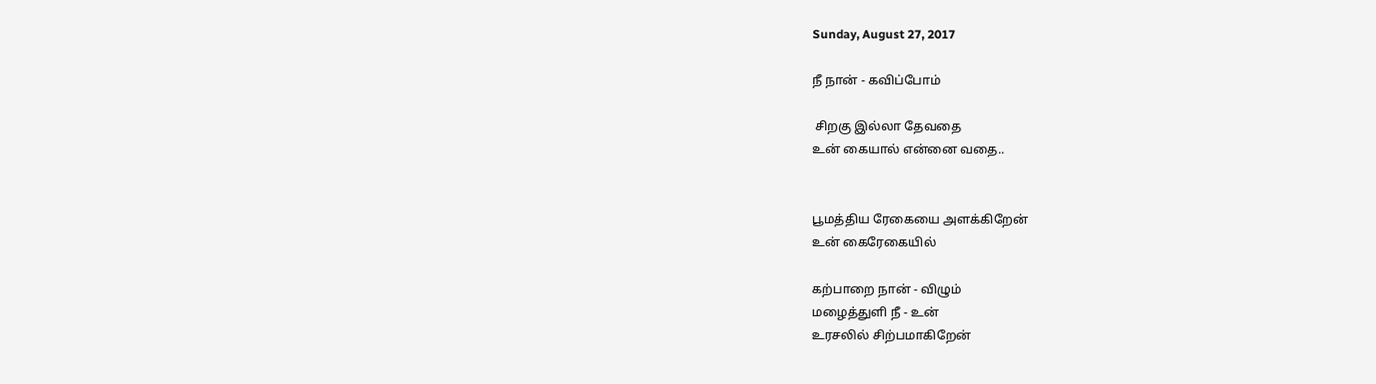Sunday, August 27, 2017

நீ நான் - கவிப்போம்

 சிறகு இல்லா தேவதை
உன் கையால் என்னை வதை..


பூமத்திய ரேகையை அளக்கிறேன்
உன் கைரேகையில்

கற்பாறை நான் - விழும்
மழைத்துளி நீ - உன்
உரசலில் சிற்பமாகிறேன்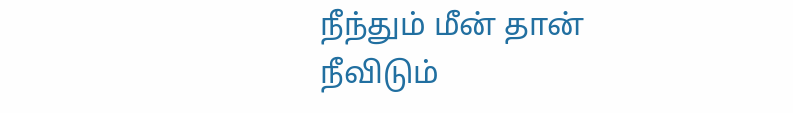நீந்தும் மீன் தான்
நீவிடும்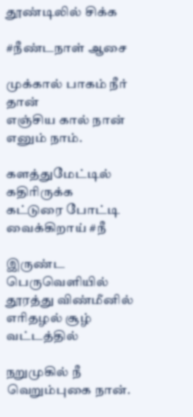தூண்டிலில் சிக்க

#நீண்டநாள் ஆசை

முக்கால் பாகம் நீர் தான்
எஞ்சிய கால் நான் எனும் நாம்.

களத்துமேட்டில் கதிரிருக்க
கட்டுரை போட்டி வைக்கிறாய் #நீ

இருண்ட பெருவெளியில்
தூரத்து விண்மீனில்
எரிதழல் சூழ் வட்டத்தில்

நறுமுகில் நீ வெறும்புகை நான்.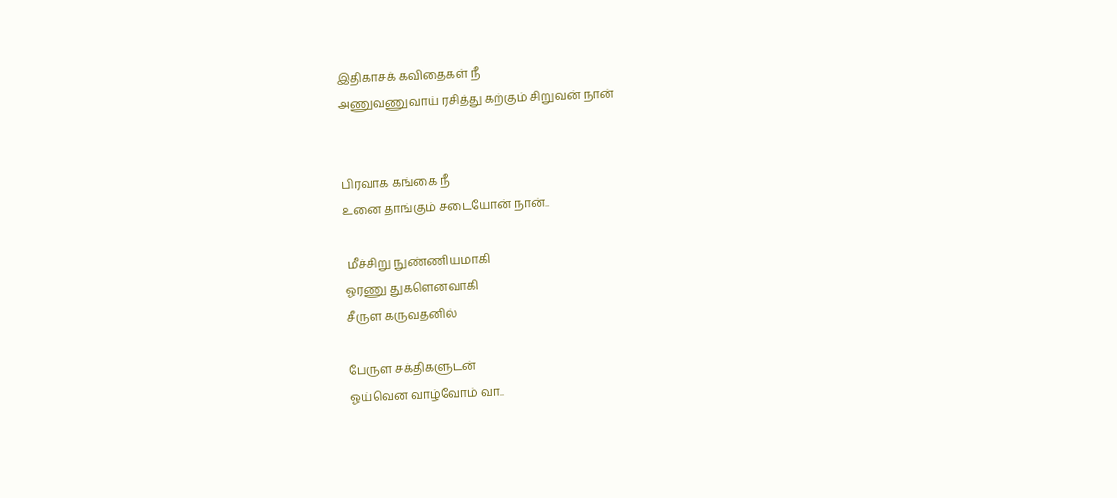இதிகாசக் கவிதைகள் நீ
அணுவணுவாய் ரசித்து கற்கும் சிறுவன் நான்


பிரவாக கங்கை நீ
உனை தாங்கும் சடையோன் நான்..

 மீச்சிறு நுண்ணியமாகி
ஓரணு துகளெனவாகி
சீருள கருவதனில்

பேருள சக்திகளுடன்
ஓய்வென வாழ்வோம் வா..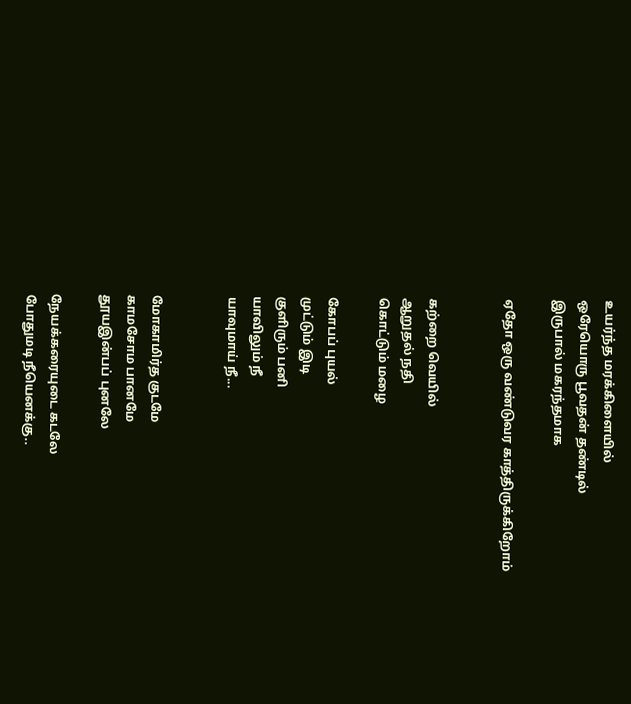உயர்ந்த மரக்கிளையில்
ஒரேயொரு பூவதன் தண்டில்
இருபால் மகரந்தமாக

ஏதோ ஒரு வண்டுவர காத்திருக்கிறோம்


கற்றை வெயில்
ஆறுதல் நதி
கொட்டும் மழை

கோபப் புயல்
முட்டும் இடி
குளிரும் பனி
யாவிலும் நீ
யாவுமாய் நீ...


மோகாமிர்த குடமே
காமசோம பானமே
தூயஇன்பப் புனலே

நேயக்கரையுடை கடலே
போதுமடி நீயெனக்கு..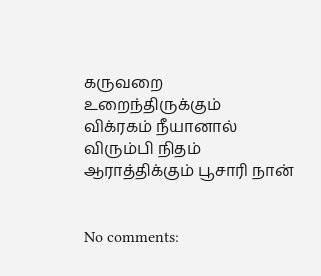கருவறை உறைந்திருக்கும்
விக்ரகம் நீயானால்
விரும்பி நிதம் ஆராத்திக்கும் பூசாரி நான்


No comments: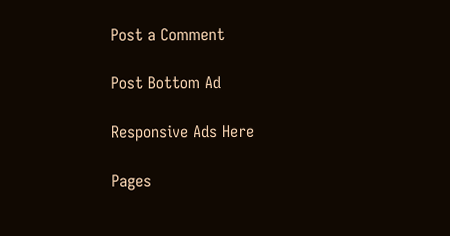Post a Comment

Post Bottom Ad

Responsive Ads Here

Pages